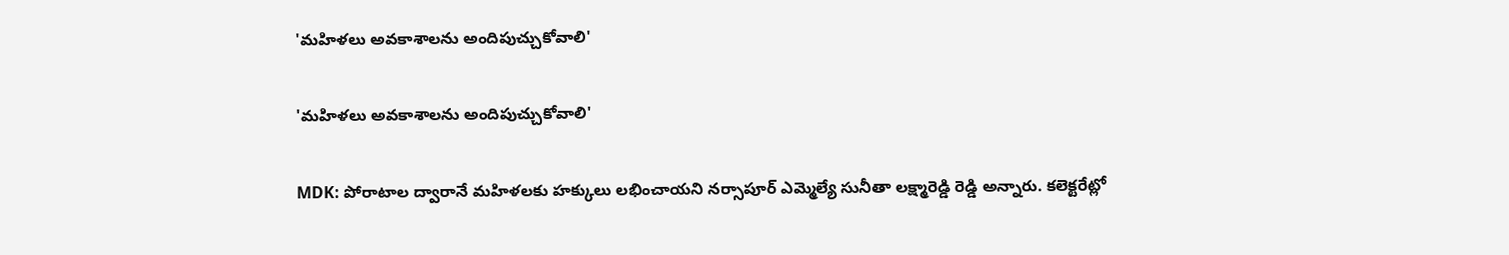'మహిళలు అవకాశాలను అందిపుచ్చుకోవాలి'

'మహిళలు అవకాశాలను అందిపుచ్చుకోవాలి'

MDK: పోరాటాల ద్వారానే మహిళలకు హక్కులు లభించాయని నర్సాపూర్ ఎమ్మెల్యే సునీతా లక్ష్మారెడ్డి రెడ్డి అన్నారు. కలెక్టరేట్లో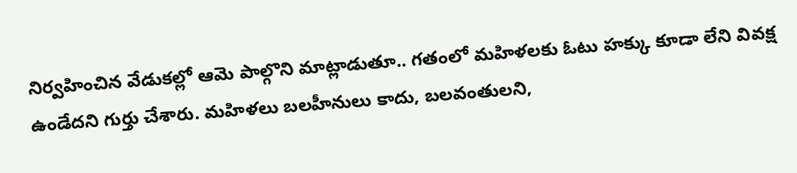నిర్వహించిన వేడుకల్లో ఆమె పాల్గొని మాట్లాడుతూ.. గతంలో మహిళలకు ఓటు హక్కు కూడా లేని వివక్ష ఉండేదని గుర్తు చేశారు. మహిళలు బలహీనులు కాదు, బలవంతులని,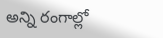అన్ని రంగాల్లో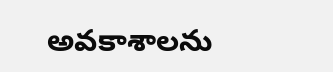అవకాశాలను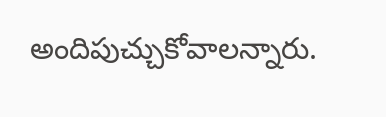అందిపుచ్చుకోవాలన్నారు.